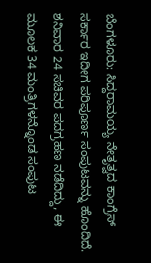ಬೆಂಗಳೂರು: ಸಿದ್ದರಾಮಯ್ಯ ನೇತೃತ್ವದ ಕಾಂಗ್ರೆಸ್ ಸರ್ಕಾರ ಇದೀಗ ಪರಿಪೂರ್ಣ ಸಂಪುಟವನ್ನು ಹೊಂದಿದೆ. ಶನಿವಾರ 24 ಸಚಿವರ ಪದಗ್ರಹಣ ನಡೆದಿದ್ದು, ಈ ಮೂಲಕ 34 ಮಂತ್ರಿಗಳನ್ನೊಂಡ ಸಂಪುಟ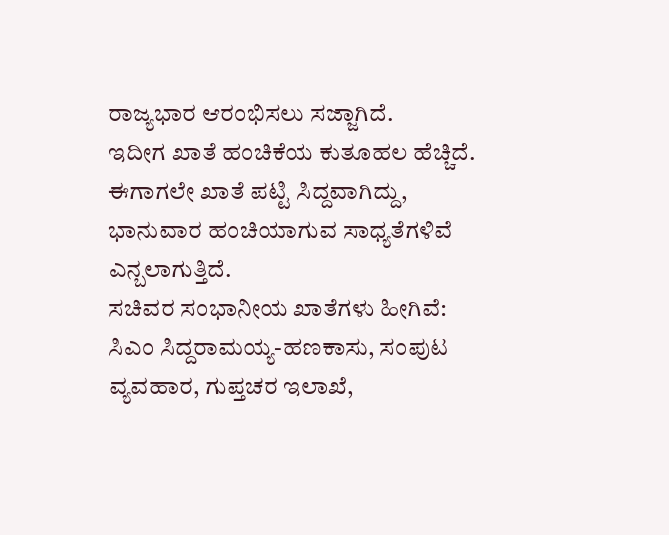ರಾಜ್ಯಭಾರ ಆರಂಭಿಸಲು ಸಜ್ಜಾಗಿದೆ.
ಇದೀಗ ಖಾತೆ ಹಂಚಿಕೆಯ ಕುತೂಹಲ ಹೆಚ್ಚಿದೆ. ಈಗಾಗಲೇ ಖಾತೆ ಪಟ್ಟಿ ಸಿದ್ದವಾಗಿದ್ದು, ಭಾನುವಾರ ಹಂಚಿಯಾಗುವ ಸಾಧ್ಯತೆಗಳಿವೆ ಎನ್ಬಲಾಗುತ್ತಿದೆ.
ಸಚಿವರ ಸಂಭಾನೀಯ ಖಾತೆಗಳು ಹೀಗಿವೆ:
ಸಿಎಂ ಸಿದ್ದರಾಮಯ್ಯ-ಹಣಕಾಸು, ಸಂಪುಟ ವ್ಯವಹಾರ, ಗುಪ್ತಚರ ಇಲಾಖೆ,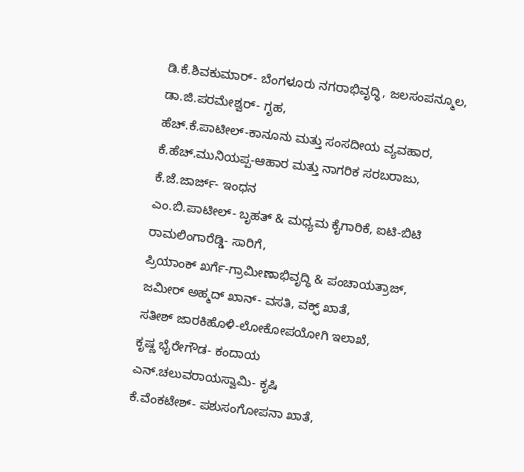ಡಿ.ಕೆ.ಶಿವಕುಮಾರ್- ಬೆಂಗಳೂರು ನಗರಾಭಿವೃದ್ಧಿ, ಜಲಸಂಪನ್ಮೂಲ,
ಡಾ.ಜಿ.ಪರಮೇಶ್ವರ್- ಗೃಹ,
ಹೆಚ್.ಕೆ.ಪಾಟೀಲ್-ಕಾನೂನು ಮತ್ತು ಸಂಸದೀಯ ವ್ಯವಹಾರ,
ಕೆ.ಹೆಚ್.ಮುನಿಯಪ್ಪ-ಆಹಾರ ಮತ್ತು ನಾಗರಿಕ ಸರಬರಾಜು,
ಕೆ.ಜೆ.ಜಾರ್ಜ್- ಇಂಧನ
ಎಂ.ಬಿ.ಪಾಟೀಲ್- ಬೃಹತ್ & ಮಧ್ಯಮ ಕೈಗಾರಿಕೆ, ಐಟಿ-ಬಿಟಿ
ರಾಮಲಿಂಗಾರೆಡ್ಡಿ- ಸಾರಿಗೆ,
ಪ್ರಿಯಾಂಕ್ ಖರ್ಗೆ-ಗ್ರಾಮೀಣಾಭಿವೃದ್ಧಿ & ಪಂಚಾಯತ್ರಾಜ್,
ಜಮೀರ್ ಅಹ್ಮದ್ ಖಾನ್- ವಸತಿ, ವಕ್ಫ್ ಖಾತೆ,
ಸತೀಶ್ ಜಾರಕಿಹೊಳಿ-ಲೋಕೋಪಯೋಗಿ ಇಲಾಖೆ,
ಕೃಷ್ಣ ಭೈರೇಗೌಡ- ಕಂದಾಯ
ಎನ್.ಚಲುವರಾಯಸ್ವಾಮಿ- ಕೃಷಿ
ಕೆ.ವೆಂಕಟೇಶ್- ಪಶುಸಂಗೋಪನಾ ಖಾತೆ,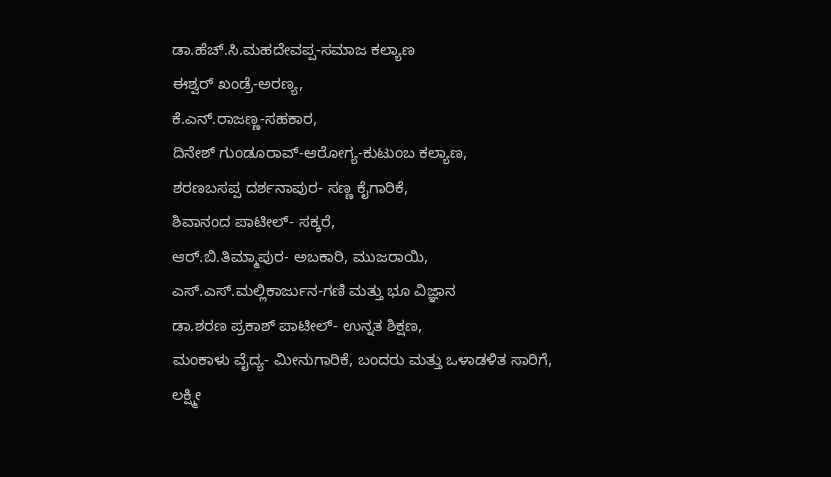ಡಾ.ಹೆಚ್.ಸಿ.ಮಹದೇವಪ್ಪ-ಸಮಾಜ ಕಲ್ಯಾಣ
ಈಶ್ವರ್ ಖಂಡ್ರೆ-ಅರಣ್ಯ,
ಕೆ.ಎನ್.ರಾಜಣ್ಣ-ಸಹಕಾರ,
ದಿನೇಶ್ ಗುಂಡೂರಾವ್-ಆರೋಗ್ಯ-ಕುಟುಂಬ ಕಲ್ಯಾಣ,
ಶರಣಬಸಪ್ಪ ದರ್ಶನಾಪುರ- ಸಣ್ಣ ಕೈಗಾರಿಕೆ,
ಶಿವಾನಂದ ಪಾಟೀಲ್- ಸಕ್ಕರೆ,
ಆರ್.ಬಿ.ತಿಮ್ಮಾಪುರ- ಅಬಕಾರಿ, ಮುಜರಾಯಿ,
ಎಸ್.ಎಸ್.ಮಲ್ಲಿಕಾರ್ಜುನ-ಗಣಿ ಮತ್ತು ಭೂ ವಿಜ್ಞಾನ
ಡಾ.ಶರಣ ಪ್ರಕಾಶ್ ಪಾಟೀಲ್- ಉನ್ನತ ಶಿಕ್ಷಣ,
ಮಂಕಾಳು ವೈದ್ಯ- ಮೀನುಗಾರಿಕೆ, ಬಂದರು ಮತ್ತು ಒಳಾಡಳಿತ ಸಾರಿಗೆ,
ಲಕ್ಷ್ಮೀ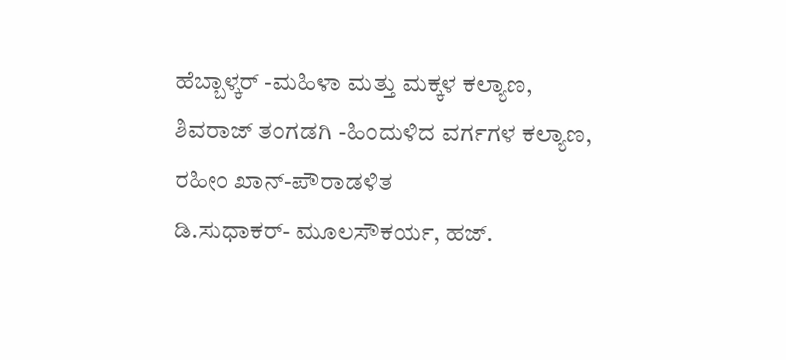ಹೆಬ್ಬಾಳ್ಕರ್ -ಮಹಿಳಾ ಮತ್ತು ಮಕ್ಕಳ ಕಲ್ಯಾಣ,
ಶಿವರಾಜ್ ತಂಗಡಗಿ -ಹಿಂದುಳಿದ ವರ್ಗಗಳ ಕಲ್ಯಾಣ,
ರಹೀಂ ಖಾನ್-ಪೌರಾಡಳಿತ
ಡಿ.ಸುಧಾಕರ್- ಮೂಲಸೌಕರ್ಯ, ಹಜ್.